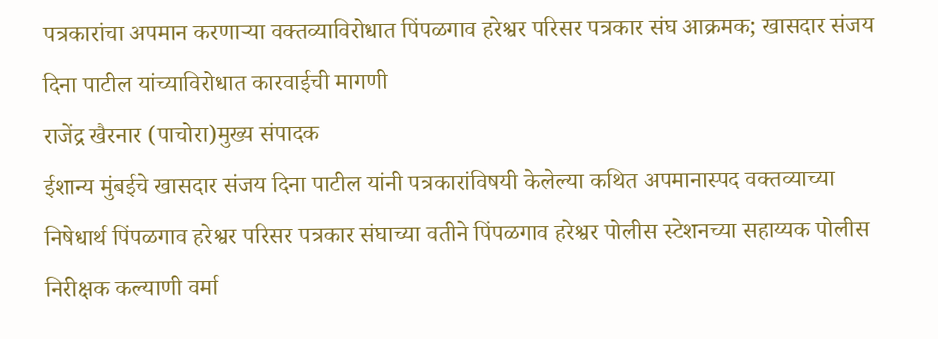पत्रकारांचा अपमान करणाऱ्या वक्तव्याविरोधात पिंपळगाव हरेश्वर परिसर पत्रकार संघ आक्रमक; खासदार संजय दिना पाटील यांच्याविरोधात कारवाईची मागणी
राजेंद्र खैरनार (पाचोरा)मुख्य संपादक
ईशान्य मुंबईचे खासदार संजय दिना पाटील यांनी पत्रकारांविषयी केलेल्या कथित अपमानास्पद वक्तव्याच्या निषेधार्थ पिंपळगाव हरेश्वर परिसर पत्रकार संघाच्या वतीने पिंपळगाव हरेश्वर पोलीस स्टेशनच्या सहाय्यक पोलीस निरीक्षक कल्याणी वर्मा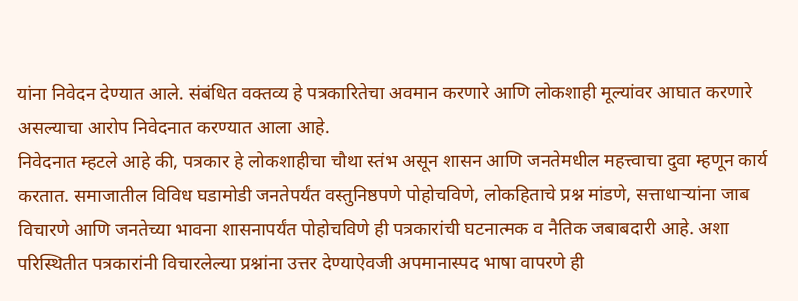यांना निवेदन देण्यात आले. संबंधित वक्तव्य हे पत्रकारितेचा अवमान करणारे आणि लोकशाही मूल्यांवर आघात करणारे असल्याचा आरोप निवेदनात करण्यात आला आहे.
निवेदनात म्हटले आहे की, पत्रकार हे लोकशाहीचा चौथा स्तंभ असून शासन आणि जनतेमधील महत्त्वाचा दुवा म्हणून कार्य करतात. समाजातील विविध घडामोडी जनतेपर्यंत वस्तुनिष्ठपणे पोहोचविणे, लोकहिताचे प्रश्न मांडणे, सत्ताधाऱ्यांना जाब विचारणे आणि जनतेच्या भावना शासनापर्यंत पोहोचविणे ही पत्रकारांची घटनात्मक व नैतिक जबाबदारी आहे. अशा परिस्थितीत पत्रकारांनी विचारलेल्या प्रश्नांना उत्तर देण्याऐवजी अपमानास्पद भाषा वापरणे ही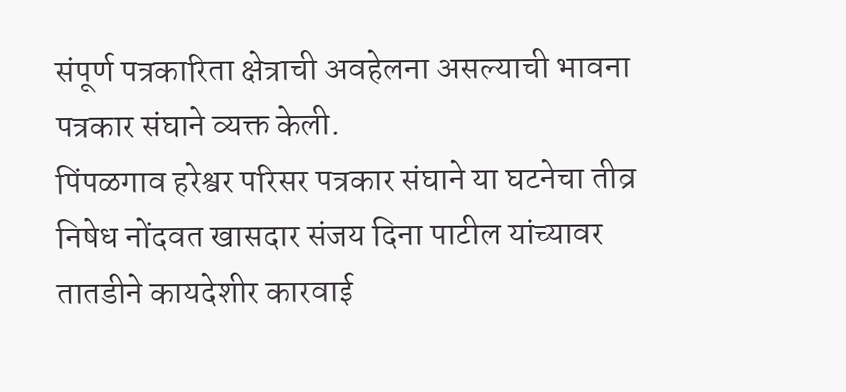संपूर्ण पत्रकारिता क्षेत्राची अवहेलना असल्याची भावना पत्रकार संघाने व्यक्त केली.
पिंपळगाव हरेश्वर परिसर पत्रकार संघाने या घटनेचा तीव्र निषेध नोंदवत खासदार संजय दिना पाटील यांच्यावर तातडीने कायदेशीर कारवाई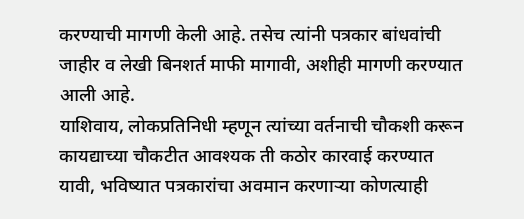करण्याची मागणी केली आहे. तसेच त्यांनी पत्रकार बांधवांची जाहीर व लेखी बिनशर्त माफी मागावी, अशीही मागणी करण्यात आली आहे.
याशिवाय, लोकप्रतिनिधी म्हणून त्यांच्या वर्तनाची चौकशी करून कायद्याच्या चौकटीत आवश्यक ती कठोर कारवाई करण्यात यावी, भविष्यात पत्रकारांचा अवमान करणाऱ्या कोणत्याही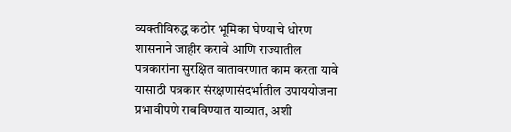व्यक्तीविरुद्ध कठोर भूमिका घेण्याचे धोरण शासनाने जाहीर करावे आणि राज्यातील पत्रकारांना सुरक्षित वातावरणात काम करता यावे यासाठी पत्रकार संरक्षणासंदर्भातील उपाययोजना प्रभावीपणे राबविण्यात याव्यात, अशी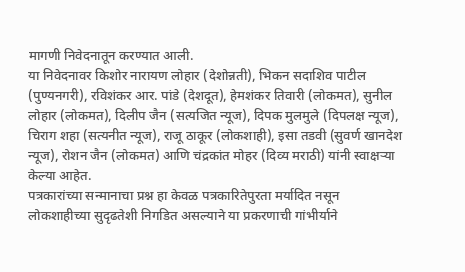मागणी निवेदनातून करण्यात आली.
या निवेदनावर किशोर नारायण लोहार (देशोन्नती), भिकन सदाशिव पाटील (पुण्यनगरी), रविशंकर आर. पांडे (देशदूत), हेमशंकर तिवारी (लोकमत), सुनील लोहार (लोकमत), दिलीप जैन (सत्यजित न्यूज), दिपक मुलमुले (दिपलक्ष न्यूज), चिराग शहा (सत्यनीत न्यूज), राजू ठाकूर (लोकशाही), इसा तडवी (सुवर्ण खानदेश न्यूज), रोशन जैन (लोकमत) आणि चंद्रकांत मोहर (दिव्य मराठी) यांनी स्वाक्षऱ्या केल्या आहेत.
पत्रकारांच्या सन्मानाचा प्रश्न हा केवळ पत्रकारितेपुरता मर्यादित नसून लोकशाहीच्या सुदृढतेशी निगडित असल्याने या प्रकरणाची गांभीर्याने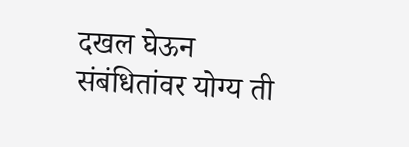दखल घेऊन संबंधितांवर योग्य ती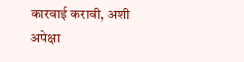कारवाई करावी, अशी अपेक्षा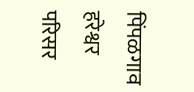पिंपळगाव हरेश्वर परिसर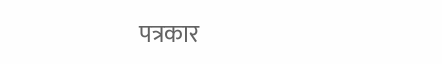पत्रकार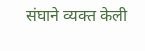संघाने व्यक्त केली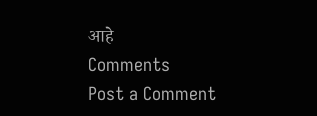आहे
Comments
Post a Comment